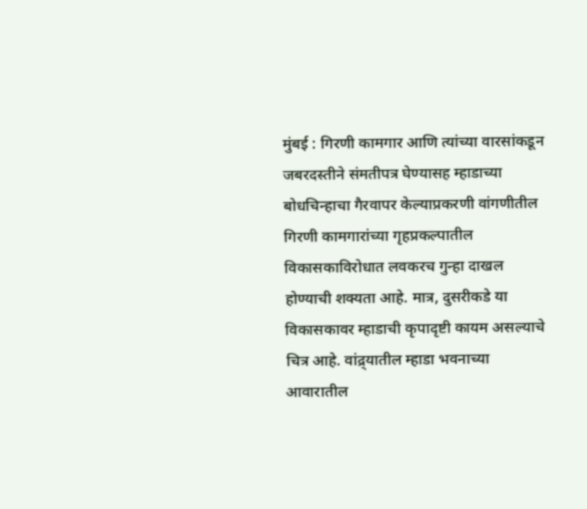मुंबई : गिरणी कामगार आणि त्यांच्या वारसांकडून जबरदस्तीने संमतीपत्र घेण्यासह म्हाडाच्या बोधचिन्हाचा गैरवापर केल्याप्रकरणी वांगणीतील गिरणी कामगारांच्या गृहप्रकल्पातील विकासकाविरोधात लवकरच गुन्हा दाखल होण्याची शक्यता आहे. मात्र, दुसरीकडे या विकासकावर म्हाडाची कृपादृष्टी कायम असल्याचे चित्र आहे. वांद्र्यातील म्हाडा भवनाच्या आवारातील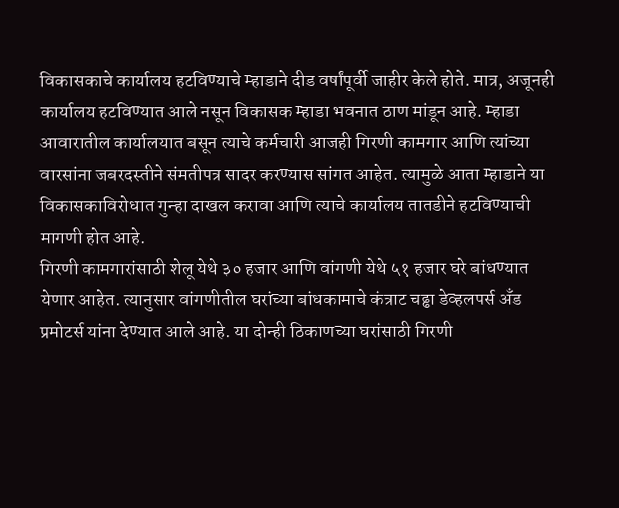विकासकाचे कार्यालय हटविण्याचे म्हाडाने दीड वर्षांपूर्वी जाहीर केले होते. मात्र, अजूनही कार्यालय हटविण्यात आले नसून विकासक म्हाडा भवनात ठाण मांडून आहे. म्हाडा आवारातील कार्यालयात बसून त्याचे कर्मचारी आजही गिरणी कामगार आणि त्यांच्या वारसांना जबरदस्तीने संमतीपत्र सादर करण्यास सांगत आहेत. त्यामुळे आता म्हाडाने या विकासकाविरोधात गुन्हा दाखल करावा आणि त्याचे कार्यालय तातडीने हटविण्याची मागणी होत आहे.
गिरणी कामगारांसाठी शेलू येथे ३० हजार आणि वांगणी येथे ५१ हजार घरे बांधण्यात येणार आहेत. त्यानुसार वांगणीतील घरांच्या बांधकामाचे कंत्राट चढ्ढा डेव्हलपर्स अँड प्रमोटर्स यांना देण्यात आले आहे. या दोन्ही ठिकाणच्या घरांसाठी गिरणी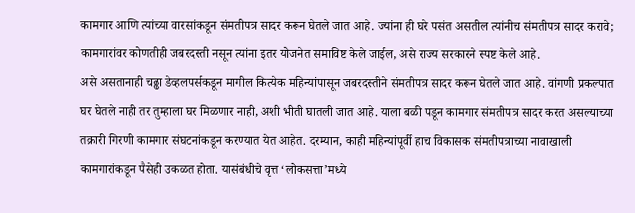कामगार आणि त्यांच्या वारसांकडून संमतीपत्र सादर करून घेतले जात आहे. ज्यांना ही घरे पसंत असतील त्यांनीच संमतीपत्र सादर करावे; कामगारांवर कोणतीही जबरदस्ती नसून त्यांना इतर योजनेत समाविष्ट केले जाईल, असे राज्य सरकारने स्पष्ट केले आहे.
असे असतानाही चढ्ढा डेव्हलपर्सकडून मागील कित्येक महिन्यांपासून जबरदस्तीने संमतीपत्र सादर करून घेतले जात आहे. वांगणी प्रकल्पात घर घेतले नाही तर तुम्हाला घर मिळणार नाही, अशी भीती घातली जात आहे. याला बळी पडून कामगार संमतीपत्र सादर करत असल्याच्या तक्रारी गिरणी कामगार संघटनांकडून करण्यात येत आहेत. दरम्यान, काही महिन्यांपूर्वी हाच विकासक संमतीपत्राच्या नावाखाली कामगारांकडून पैसेही उकळत होता. यासंबंधीचे वृत्त ‘लोकसत्ता’मध्ये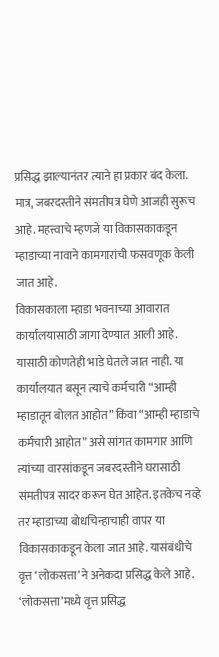प्रसिद्ध झाल्यानंतर त्याने हा प्रकार बंद केला. मात्र, जबरदस्तीने संमतीपत्र घेणे आजही सुरूच आहे. महत्त्वाचे म्हणजे या विकासकाकडून म्हाडाच्या नावाने कामगारांची फसवणूक केली जात आहे.
विकासकाला म्हाडा भवनाच्या आवारात कार्यालयासाठी जागा देण्यात आली आहे. यासाठी कोणतेही भाडे घेतले जात नाही. या कार्यालयात बसून त्याचे कर्मचारी “आम्ही म्हाडातून बोलत आहोत” किंवा “आम्ही म्हाडाचे कर्मचारी आहोत” असे सांगत कामगार आणि त्यांच्या वारसांकडून जबरदस्तीने घरासाठी संमतीपत्र सादर करून घेत आहेत. इतकेच नव्हे तर म्हाडाच्या बोधचिन्हाचाही वापर या विकासकाकडून केला जात आहे. यासंबंधीचे वृत्त ‘लोकसत्ता’ने अनेकदा प्रसिद्ध केले आहे.
‘लोकसत्ता’मध्ये वृत्त प्रसिद्ध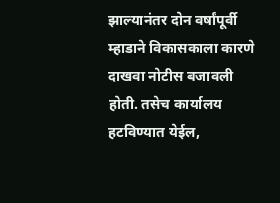झाल्यानंतर दोन वर्षांपूर्वी म्हाडाने विकासकाला कारणे दाखवा नोटीस बजावली होती. तसेच कार्यालय हटविण्यात येईल,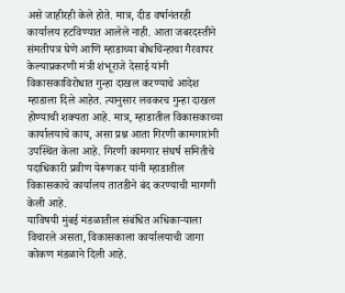असे जाहीरही केले होते. मात्र, दीड वर्षानंतरही कार्यालय हटविण्यात आलेले नाही. आता जबरदस्तीने संमतीपत्र घेणे आणि म्हाडाच्या बोधचिन्हाचा गैरवापर केल्याप्रकरणी मंत्री शंभूराजे देसाई यांनी विकासकाविरोधात गुन्हा दाखल करण्याचे आदेश म्हाडाला दिले आहेत. त्यानुसार लवकरच गुन्हा दाखल होण्याची शक्यता आहे. मात्र, म्हाडातील विकासकाच्या कार्यालयाचे काय, असा प्रश्न आता गिरणी कामगारांनी उपस्थित केला आहे. गिरणी कामगार संघर्ष समितीचे पदाधिकारी प्रवीण येरूणकर यांनी म्हाडातील विकासकाचे कार्यालय तातडीने बंद करण्याची मागणी केली आहे.
याविषयी मुंबई मंडळातील संबंधित अधिकाऱ्याला विचारले असता, विकासकाला कार्यालयाची जागा कोकण मंडळाने दिली आहे.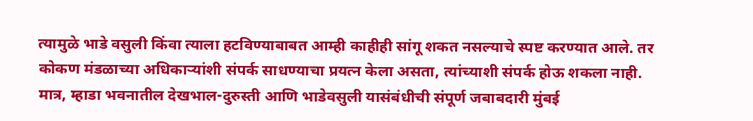त्यामुळे भाडे वसुली किंवा त्याला हटविण्याबाबत आम्ही काहीही सांगू शकत नसल्याचे स्पष्ट करण्यात आले. तर कोकण मंडळाच्या अधिकाऱ्यांशी संपर्क साधण्याचा प्रयत्न केला असता, त्यांच्याशी संपर्क होऊ शकला नाही. मात्र, म्हाडा भवनातील देखभाल-दुरुस्ती आणि भाडेवसुली यासंबंधीची संपूर्ण जबाबदारी मुंबई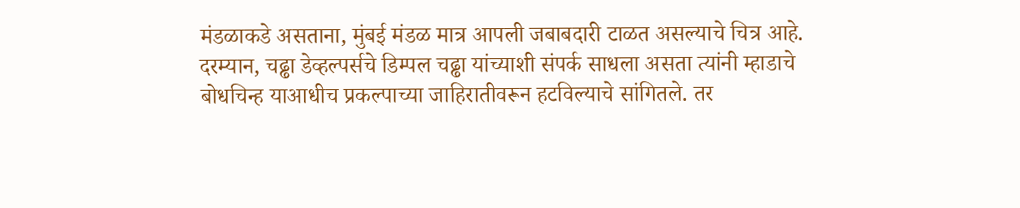मंडळाकडे असताना, मुंबई मंडळ मात्र आपली जबाबदारी टाळत असल्याचे चित्र आहे.
दरम्यान, चढ्ढा डेव्हल्पर्सचे डिम्पल चढ्ढा यांच्याशी संपर्क साधला असता त्यांनी म्हाडाचे बोधचिन्ह याआधीच प्रकल्पाच्या जाहिरातीवरून हटविल्याचे सांगितले. तर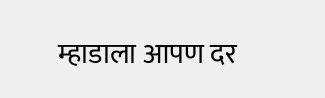म्हाडाला आपण दर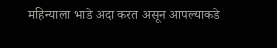महिन्याला भाडे अदा करत असून आपल्याकडे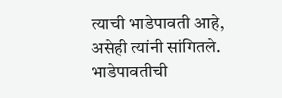त्याची भाडेपावती आहे, असेही त्यांनी सांगितले. भाडेपावतीची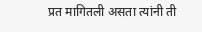प्रत मागितली असता त्यांनी ती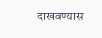दाखवण्यास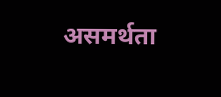असमर्थता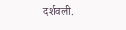दर्शवली.